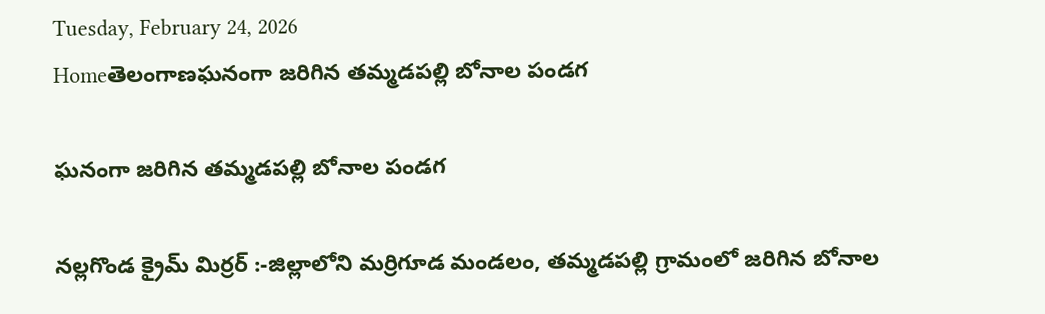Tuesday, February 24, 2026
Homeతెలంగాణఘనంగా జరిగిన తమ్మడపల్లి బోనాల పండగ

ఘనంగా జరిగిన తమ్మడపల్లి బోనాల పండగ

నల్లగొండ క్రైమ్ మిర్రర్ :-జిల్లాలోని మర్రిగూడ మండలం, తమ్మడపల్లి గ్రామంలో జరిగిన బోనాల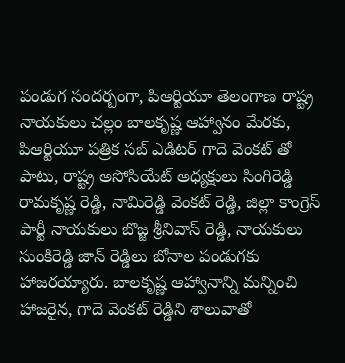పండుగ సందర్బంగా, పిఆర్టియూ తెలంగాణ రాష్ట్ర నాయకులు చల్లం బాలకృష్ణ ఆహ్వానం మేరకు, పిఆర్టియూ పత్రిక సబ్ ఎడిటర్ గాదె వెంకట్ తో పాటు, రాష్ట్ర అసోసియేట్ అధ్యక్షులు సింగిరెడ్డి రామకృష్ణ రెడ్డి, నామిరెడ్డి వెంకట్ రెడ్డి, జిల్లా కాంగ్రెస్ పార్టీ నాయకులు బొజ్జ శ్రీనివాస్ రెడ్డి, నాయకులు సుంకిరెడ్డి జాన్ రెడ్డిలు బోనాల పండుగకు హాజరయ్యారు. బాలకృష్ణ ఆహ్వానాన్ని మన్నించి హాజరైన, గాదె వెంకట్ రెడ్డిని శాలువాతో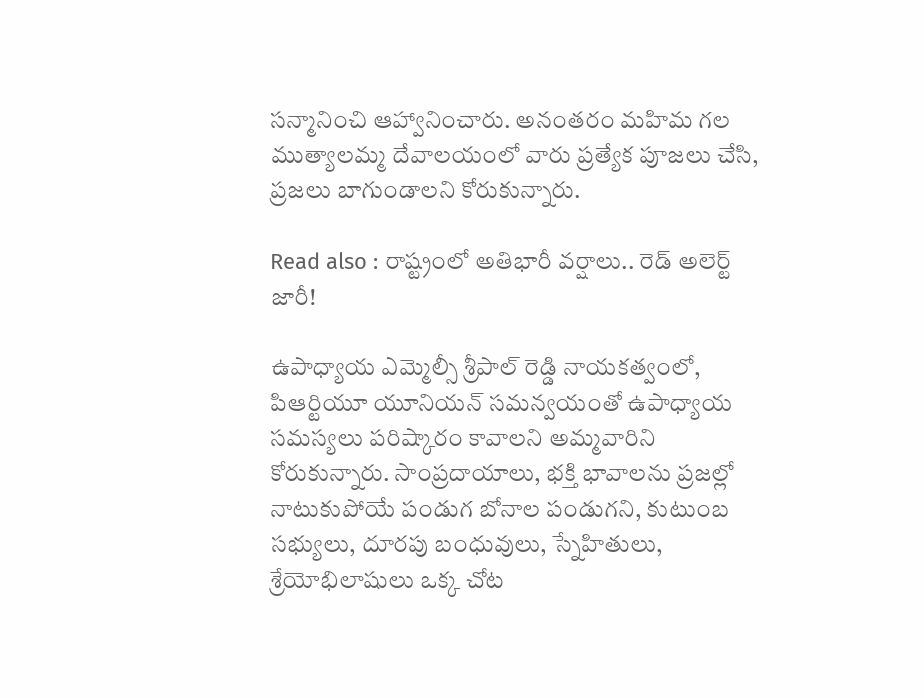సన్మానించి ఆహ్వానించారు. అనంతరం మహిమ గల ముత్యాలమ్మ దేవాలయంలో వారు ప్రత్యేక పూజలు చేసి, ప్రజలు బాగుండాలని కోరుకున్నారు.

Read also : రాష్ట్రంలో అతిభారీ వర్షాలు.. రెడ్‌ అలెర్ట్‌ జారీ!

ఉపాధ్యాయ ఎమ్మెల్సీ శ్రీపాల్ రెడ్డి నాయకత్వంలో, పిఆర్టియూ యూనియన్ సమన్వయంతో ఉపాధ్యాయ సమస్యలు పరిష్కారం కావాలని అమ్మవారిని కోరుకున్నారు. సాంప్రదాయాలు, భక్తి భావాలను ప్రజల్లో నాటుకుపోయే పండుగ బోనాల పండుగని, కుటుంబ సభ్యులు, దూరపు బంధువులు, స్నేహితులు, శ్రేయోభిలాషులు ఒక్క చోట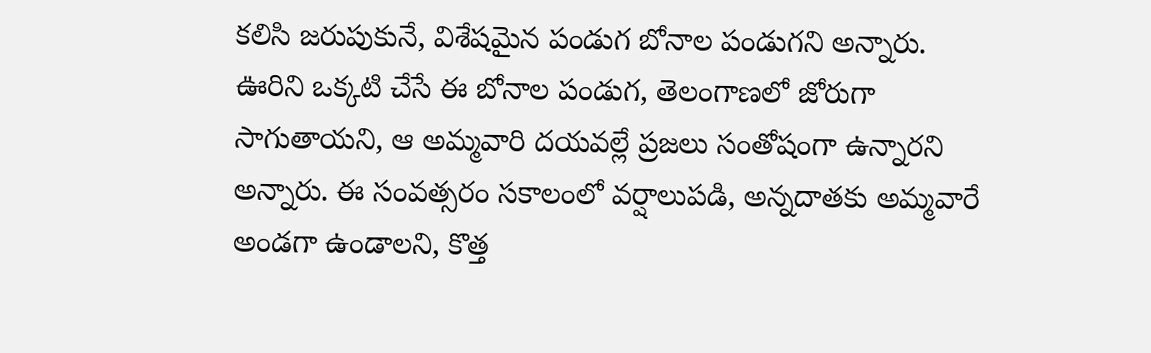కలిసి జరుపుకునే, విశేషమైన పండుగ బోనాల పండుగని అన్నారు. ఊరిని ఒక్కటి చేసే ఈ బోనాల పండుగ, తెలంగాణలో జోరుగా సాగుతాయని, ఆ అమ్మవారి దయవల్లే ప్రజలు సంతోషంగా ఉన్నారని అన్నారు. ఈ సంవత్సరం సకాలంలో వర్షాలుపడి, అన్నదాతకు అమ్మవారే అండగా ఉండాలని, కొత్త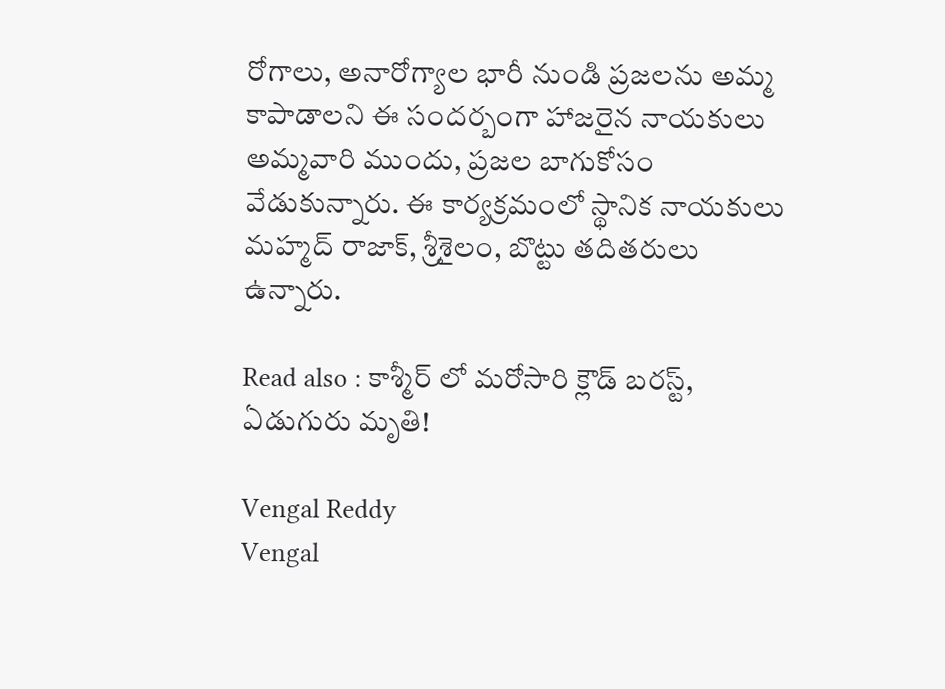రోగాలు, అనారోగ్యాల భారీ నుండి ప్రజలను అమ్మ కాపాడాలని ఈ సందర్బంగా హాజరైన నాయకులు అమ్మవారి ముందు, ప్రజల బాగుకోసం వేడుకున్నారు. ఈ కార్యక్రమంలో స్థానిక నాయకులు మహ్మద్ రాజాక్, శ్రీశైలం, బొట్టు తదితరులు ఉన్నారు.

Read also : కాశ్మీర్ లో మరోసారి క్లౌడ్ బరస్ట్, ఏడుగురు మృతి!

Vengal Reddy
Vengal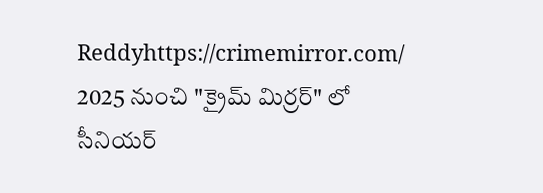Reddyhttps://crimemirror.com/
2025 నుంచి "క్రైమ్ మిర్రర్" లో సీనియర్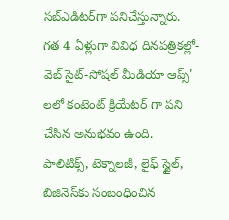సబ్‌ఎడిటర్‌గా పనిచేస్తున్నారు. గత 4 ఏళ్లుగా వివిధ దినపత్రికల్లో-వెబ్ సైట్-సోషల్ మీడియా ఆప్స్' లలో కంటెంట్ క్రియేటర్ గా పని చేసిన అనుభవం ఉంది. పాలిటిక్స్‌, టెక్నాలజీ, లైఫ్‌ స్టైల్‌, బిజినెస్‌కు సంబంధించిన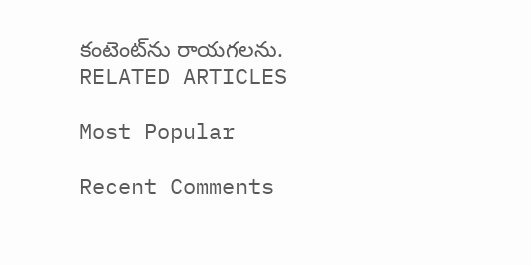కంటెంట్‌ను రాయగలను.
RELATED ARTICLES

Most Popular

Recent Comments